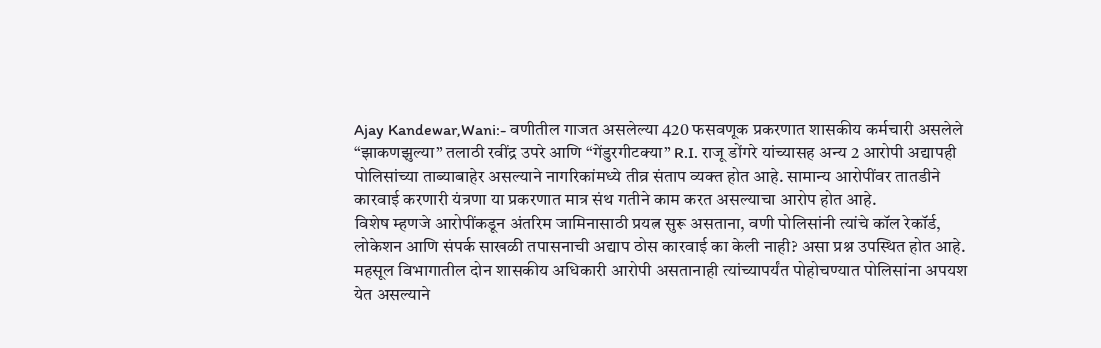Ajay Kandewar,Wani:- वणीतील गाजत असलेल्या 420 फसवणूक प्रकरणात शासकीय कर्मचारी असलेले “झाकणझुल्या” तलाठी रवींद्र उपरे आणि “गेंडुरगीटक्या” R.I. राजू डोंगरे यांच्यासह अन्य 2 आरोपी अद्यापही पोलिसांच्या ताब्याबाहेर असल्याने नागरिकांमध्ये तीव्र संताप व्यक्त होत आहे. सामान्य आरोपींवर तातडीने कारवाई करणारी यंत्रणा या प्रकरणात मात्र संथ गतीने काम करत असल्याचा आरोप होत आहे.
विशेष म्हणजे आरोपींकडून अंतरिम जामिनासाठी प्रयत्न सुरू असताना, वणी पोलिसांनी त्यांचे कॉल रेकॉर्ड, लोकेशन आणि संपर्क साखळी तपासनाची अद्याप ठोस कारवाई का केली नाही? असा प्रश्न उपस्थित होत आहे. महसूल विभागातील दोन शासकीय अधिकारी आरोपी असतानाही त्यांच्यापर्यंत पोहोचण्यात पोलिसांना अपयश येत असल्याने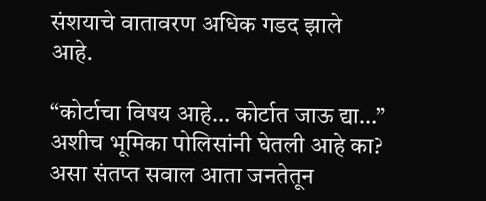संशयाचे वातावरण अधिक गडद झाले आहे.

“कोर्टाचा विषय आहे… कोर्टात जाऊ द्या…” अशीच भूमिका पोलिसांनी घेतली आहे का? असा संतप्त सवाल आता जनतेतून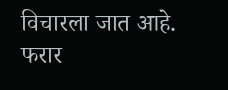विचारला जात आहे. फरार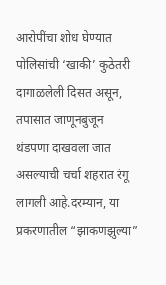आरोपींचा शोध घेण्यात पोलिसांची ‘खाकी’ कुठेतरी दागाळलेली दिसत असून, तपासात जाणूनबुजून थंडपणा दाखवला जात असल्याची चर्चा शहरात रंगू लागली आहे.दरम्यान, या प्रकरणातील “झाकणझुल्या”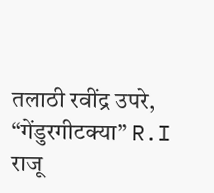तलाठी रवींद्र उपरे, “गेंडुरगीटक्या” R.I राजू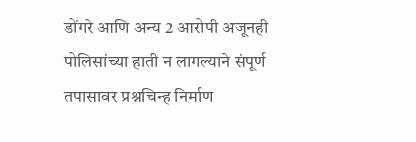डोंगरे आणि अन्य 2 आरोपी अजूनही पोलिसांच्या हाती न लागल्याने संपूर्ण तपासावर प्रश्नचिन्ह निर्माण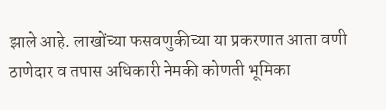झाले आहे. लाखोंच्या फसवणुकीच्या या प्रकरणात आता वणी ठाणेदार व तपास अधिकारी नेमकी कोणती भूमिका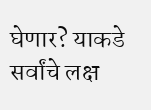घेणार? याकडे सर्वांचे लक्ष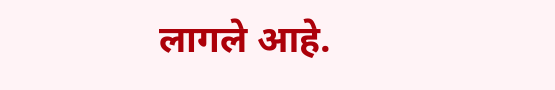लागले आहे.